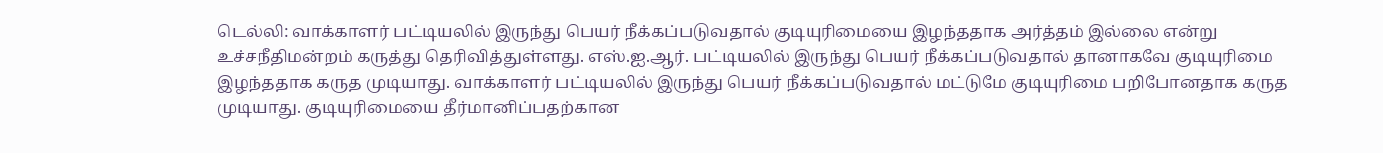டெல்லி: வாக்காளர் பட்டியலில் இருந்து பெயர் நீக்கப்படுவதால் குடியுரிமையை இழந்ததாக அர்த்தம் இல்லை என்று உச்சநீதிமன்றம் கருத்து தெரிவித்துள்ளது. எஸ்.ஐ.ஆர். பட்டியலில் இருந்து பெயர் நீக்கப்படுவதால் தானாகவே குடியுரிமை இழந்ததாக கருத முடியாது. வாக்காளர் பட்டியலில் இருந்து பெயர் நீக்கப்படுவதால் மட்டுமே குடியுரிமை பறிபோனதாக கருத முடியாது. குடியுரிமையை தீர்மானிப்பதற்கான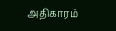அதிகாரம்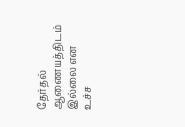தேர்தல் ஆணையத்திடம் இல்லை என உச்ச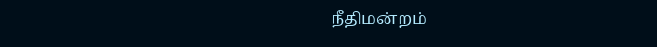நீதிமன்றம்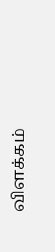விளக்கம்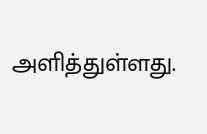அளித்துள்ளது.